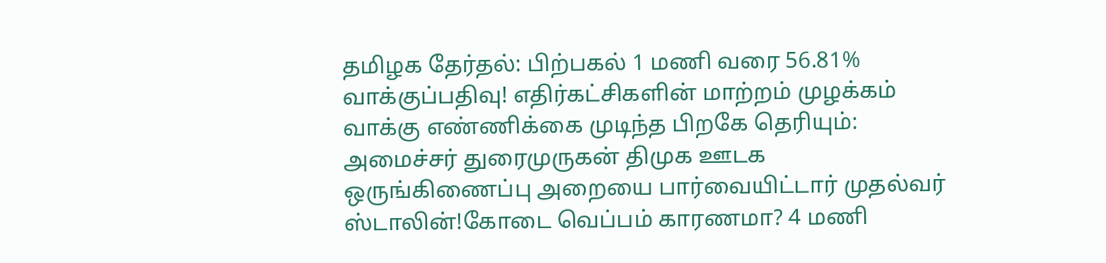தமிழக தேர்தல்: பிற்பகல் 1 மணி வரை 56.81% வாக்குப்பதிவு! எதிர்கட்சிகளின் மாற்றம் முழக்கம் வாக்கு எண்ணிக்கை முடிந்த பிறகே தெரியும்: அமைச்சர் துரைமுருகன் திமுக ஊடக ஒருங்கிணைப்பு அறையை பார்வையிட்டார் முதல்வர் ஸ்டாலின்!கோடை வெப்பம் காரணமா? 4 மணி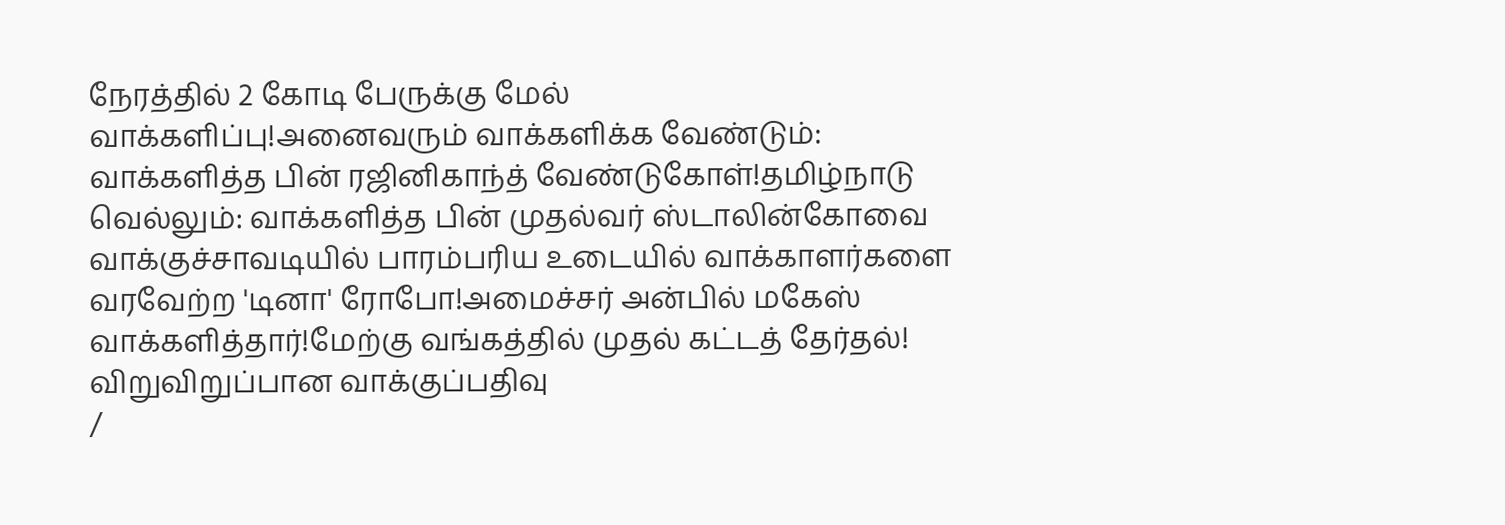நேரத்தில் 2 கோடி பேருக்கு மேல் வாக்களிப்பு!அனைவரும் வாக்களிக்க வேண்டும்: வாக்களித்த பின் ரஜினிகாந்த் வேண்டுகோள்!தமிழ்நாடு வெல்லும்: வாக்களித்த பின் முதல்வர் ஸ்டாலின்கோவை வாக்குச்சாவடியில் பாரம்பரிய உடையில் வாக்காளர்களை வரவேற்ற 'டினா' ரோபோ!அமைச்சர் அன்பில் மகேஸ் வாக்களித்தார்!மேற்கு வங்கத்தில் முதல் கட்டத் தேர்தல்! விறுவிறுப்பான வாக்குப்பதிவு
/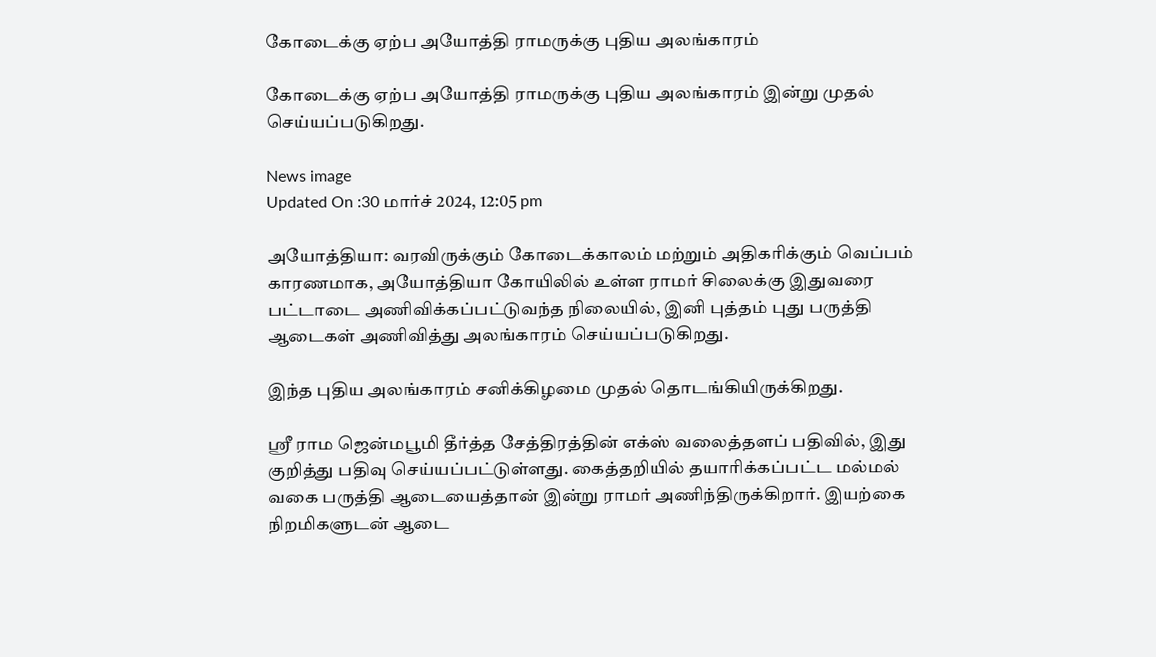கோடைக்கு ஏற்ப அயோத்தி ராமருக்கு புதிய அலங்காரம்

கோடைக்கு ஏற்ப அயோத்தி ராமருக்கு புதிய அலங்காரம் இன்று முதல் செய்யப்படுகிறது.

News image
Updated On :30 மார்ச் 2024, 12:05 pm

அயோத்தியா: வரவிருக்கும் கோடைக்காலம் மற்றும் அதிகரிக்கும் வெப்பம் காரணமாக, அயோத்தியா கோயிலில் உள்ள ராமர் சிலைக்கு இதுவரை பட்டாடை அணிவிக்கப்பட்டுவந்த நிலையில், இனி புத்தம் புது பருத்தி ஆடைகள் அணிவித்து அலங்காரம் செய்யப்படுகிறது.

இந்த புதிய அலங்காரம் சனிக்கிழமை முதல் தொடங்கியிருக்கிறது.

ஸ்ரீ ராம ஜென்மபூமி தீர்த்த சேத்திரத்தின் எக்ஸ் வலைத்தளப் பதிவில், இது குறித்து பதிவு செய்யப்பட்டுள்ளது. கைத்தறியில் தயாரிக்கப்பட்ட மல்மல் வகை பருத்தி ஆடையைத்தான் இன்று ராமர் அணிந்திருக்கிறார். இயற்கை நிறமிகளுடன் ஆடை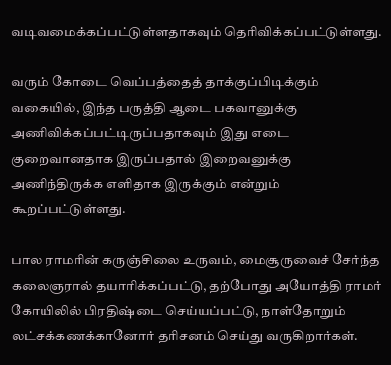வடிவமைக்கப்பட்டுள்ளதாகவும் தெரிவிக்கப்பட்டுள்ளது.

வரும் கோடை வெப்பத்தைத் தாக்குப்பிடிக்கும் வகையில், இந்த பருத்தி ஆடை பகவானுக்கு அணிவிக்கப்பட்டிருப்பதாகவும் இது எடை குறைவானதாக இருப்பதால் இறைவனுக்கு அணிந்திருக்க எளிதாக இருக்கும் என்றும் கூறப்பட்டுள்ளது.

பால ராமரின் கருஞ்சிலை உருவம், மைசூருவைச் சேர்ந்த கலைஞரால் தயாரிக்கப்பட்டு, தற்போது அயோத்தி ராமர் கோயிலில் பிரதிஷ்டை செய்யப்பட்டு, நாள்தோறும் லட்சக்கணக்கானோர் தரிசனம் செய்து வருகிறார்கள்.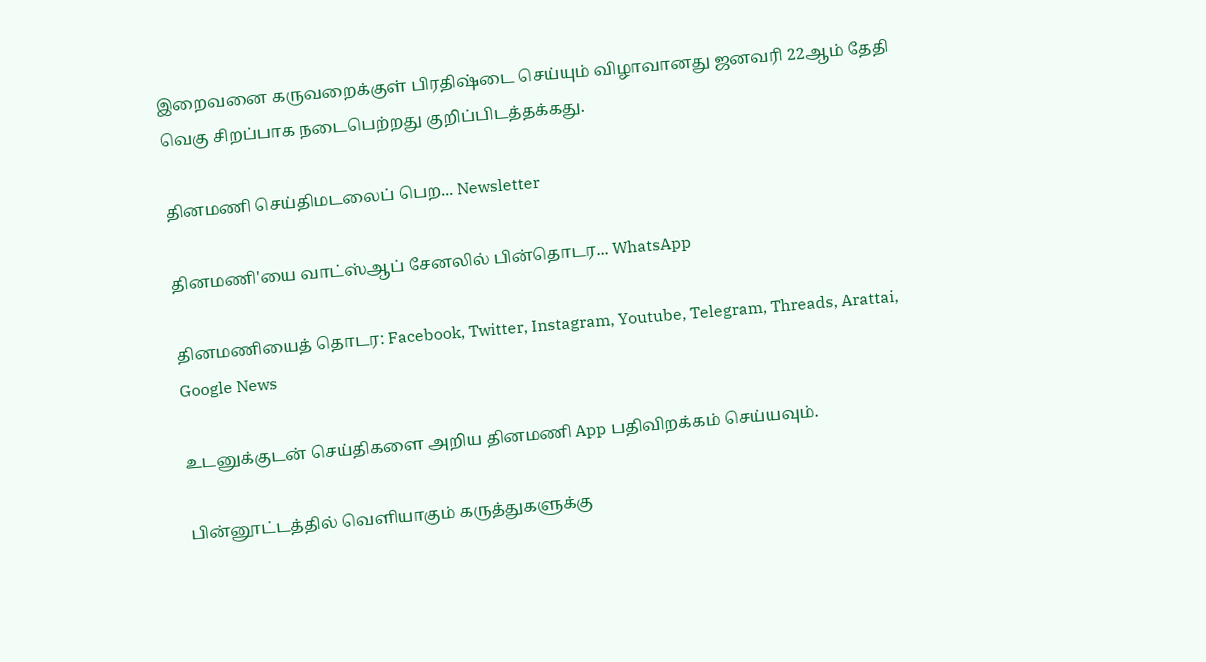இறைவனை கருவறைக்குள் பிரதிஷ்டை செய்யும் விழாவானது ஜனவரி 22ஆம் தேதி வெகு சிறப்பாக நடைபெற்றது குறிப்பிடத்தக்கது.

தினமணி செய்திமடலைப் பெற... Newsletter

தினமணி'யை வாட்ஸ்ஆப் சேனலில் பின்தொடர... WhatsApp

தினமணியைத் தொடர: Facebook, Twitter, Instagram, Youtube, Telegram, Threads, Arattai, Google News

உடனுக்குடன் செய்திகளை அறிய தினமணி App பதிவிறக்கம் செய்யவும்.

பின்னூட்டத்தில் வெளியாகும் கருத்துகளுக்கு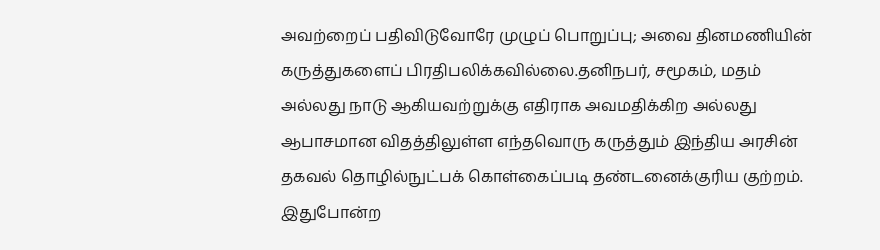அவற்றைப் பதிவிடுவோரே முழுப் பொறுப்பு; அவை தினமணியின் கருத்துகளைப் பிரதிபலிக்கவில்லை.தனிநபர், சமூகம், மதம் அல்லது நாடு ஆகியவற்றுக்கு எதிராக அவமதிக்கிற அல்லது ஆபாசமான விதத்திலுள்ள எந்தவொரு கருத்தும் இந்திய அரசின் தகவல் தொழில்நுட்பக் கொள்கைப்படி தண்டனைக்குரிய குற்றம். இதுபோன்ற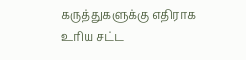கருத்துகளுக்கு எதிராக உரிய சட்ட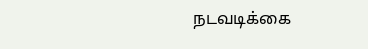நடவடிக்கை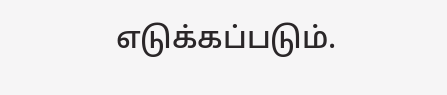எடுக்கப்படும்.